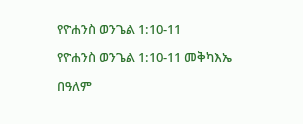የዮሐንስ ወንጌል 1:10-11

የዮሐንስ ወንጌል 1:10-11 መቅካእኤ

በዓለም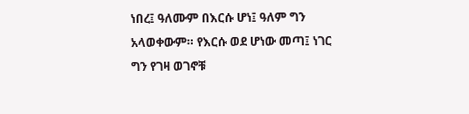ነበረ፤ ዓለሙም በእርሱ ሆነ፤ ዓለም ግን አላወቀውም። የእርሱ ወደ ሆነው መጣ፤ ነገር ግን የገዛ ወገኖቹ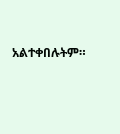አልተቀበሉትም።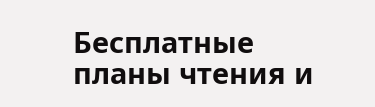Бесплатные планы чтения и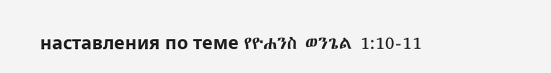наставления по теме የዮሐንስ ወንጌል 1:10-11